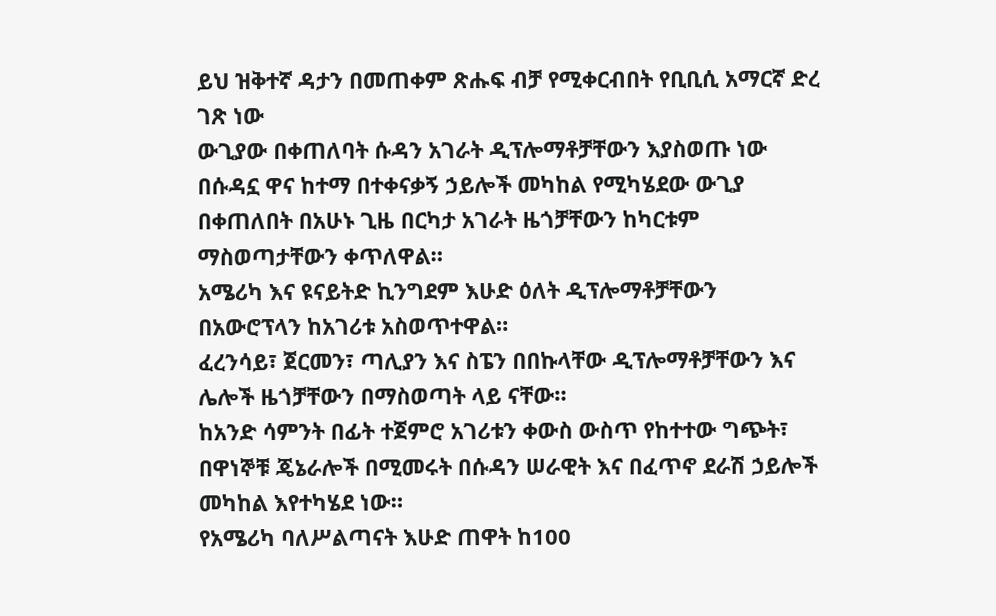ይህ ዝቅተኛ ዳታን በመጠቀም ጽሑፍ ብቻ የሚቀርብበት የቢቢሲ አማርኛ ድረ ገጽ ነው
ውጊያው በቀጠለባት ሱዳን አገራት ዲፕሎማቶቻቸውን እያስወጡ ነው
በሱዳኗ ዋና ከተማ በተቀናቃኝ ኃይሎች መካከል የሚካሄደው ውጊያ በቀጠለበት በአሁኑ ጊዜ በርካታ አገራት ዜጎቻቸውን ከካርቱም ማስወጣታቸውን ቀጥለዋል።
አሜሪካ እና ዩናይትድ ኪንግደም እሁድ ዕለት ዲፕሎማቶቻቸውን በአውሮፕላን ከአገሪቱ አስወጥተዋል።
ፈረንሳይ፣ ጀርመን፣ ጣሊያን እና ስፔን በበኩላቸው ዲፕሎማቶቻቸውን እና ሌሎች ዜጎቻቸውን በማስወጣት ላይ ናቸው።
ከአንድ ሳምንት በፊት ተጀምሮ አገሪቱን ቀውስ ውስጥ የከተተው ግጭት፣ በዋነኞቹ ጄኔራሎች በሚመሩት በሱዳን ሠራዊት እና በፈጥኖ ደራሽ ኃይሎች መካከል እየተካሄደ ነው።
የአሜሪካ ባለሥልጣናት እሁድ ጠዋት ከ100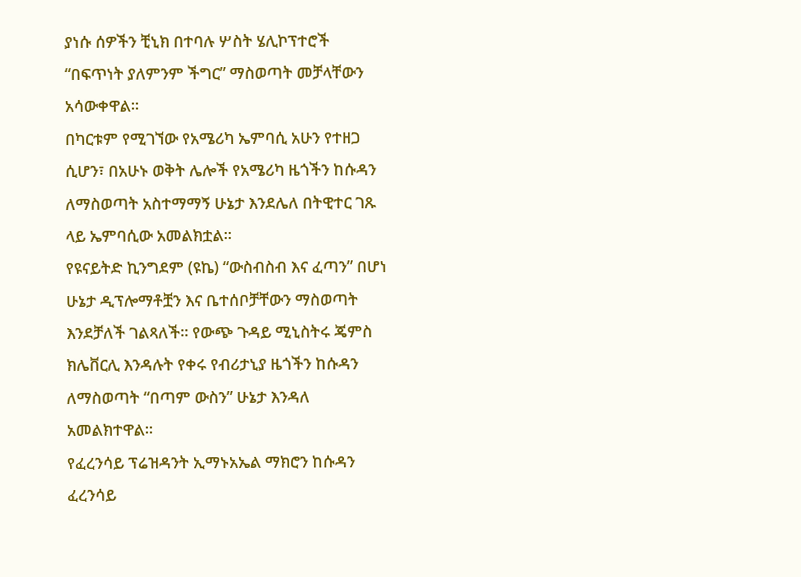ያነሱ ሰዎችን ቺኒክ በተባሉ ሦስት ሄሊኮፕተሮች “በፍጥነት ያለምንም ችግር” ማስወጣት መቻላቸውን አሳውቀዋል።
በካርቱም የሚገኘው የአሜሪካ ኤምባሲ አሁን የተዘጋ ሲሆን፣ በአሁኑ ወቅት ሌሎች የአሜሪካ ዜጎችን ከሱዳን ለማስወጣት አስተማማኝ ሁኔታ እንደሌለ በትዊተር ገጹ ላይ ኤምባሲው አመልክቷል።
የዩናይትድ ኪንግደም (ዩኬ) “ውስብስብ እና ፈጣን” በሆነ ሁኔታ ዲፕሎማቶቿን እና ቤተሰቦቻቸውን ማስወጣት እንደቻለች ገልጻለች። የውጭ ጉዳይ ሚኒስትሩ ጄምስ ክሌቨርሊ እንዳሉት የቀሩ የብሪታኒያ ዜጎችን ከሱዳን ለማስወጣት “በጣም ውስን” ሁኔታ እንዳለ አመልክተዋል።
የፈረንሳይ ፕሬዝዳንት ኢማኑአኤል ማክሮን ከሱዳን ፈረንሳይ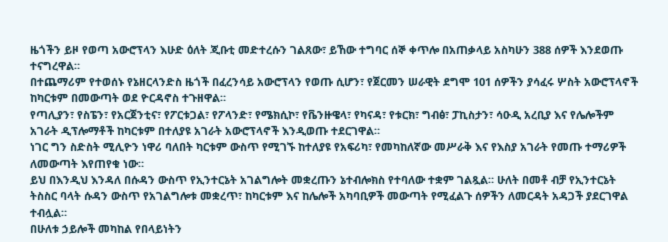ዜጎችን ይዞ የወጣ አውሮፕላን እሁድ ዕለት ጂቡቲ መድተረሱን ገልጸው፣ ይኸው ተግባር ሰኞ ቀጥሎ በአጠቃላይ አስካሁን 388 ሰዎች እንደወጡ ተናግረዋል።
በተጨማሪም የተወሰኑ የኔዘርላንድስ ዜጎች በፈረንሳይ አውሮፕላን የወጡ ሲሆን፣ የጀርመን ሠራዊት ደግሞ 101 ሰዎችን ያሳፈሩ ሦስት አውሮፕላኖች ከካርቱም በመውጣት ወደ ዮርዳኖስ ተጉዘዋል።
የጣሊያን፣ የስፔን፣ የአርጀንቲና፣ የፖርቱጋል፣ የፖላንድ፣ የሜክሲኮ፣ የቬንዙዌላ፣ የካናዳ፣ የቱርክ፣ ግብፅ፣ ፓኪስታን፣ ሳዑዲ አረቢያ እና የሌሎችም አገራት ዲፕሎማቶች ከካርቱም በተለያዩ አገራት አውሮፕላኖች እንዲወጡ ተደርገዋል።
ነገር ግን ስድስት ሚሊዮን ነዋሪ ባለበት ካርቱም ውስጥ የሚገኙ ከተለያዩ የአፍሪካ፣ የመካከለኛው መሥራቅ እና የእስያ አገራት የመጡ ተማሪዎች ለመውጣት እየጠየቁ ነው።
ይህ በእንዲህ እንዳለ በሱዳን ውስጥ የኢንተርኔት አገልግሎት መቋረጡን ኔተብሎክስ የተባለው ተቋም ገልጿል። ሁለት በመቶ ብቻ የኢንተርኔት ትስስር ባላት ሱዳን ውስጥ የአገልግሎቱ መቋረጥ፣ ከካርቱም እና ከሌሎች አካባቢዎች መውጣት የሚፈልጉ ሰዎችን ለመርዳት አዳጋች ያደርገዋል ተብሏል።
በሁለቱ ኃይሎች መካከል የበላይነትን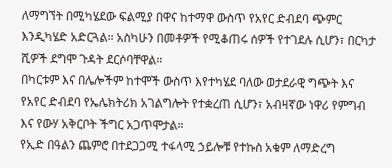ለማግኘት በሚካሄደው ፍልሚያ በዋና ከተማዋ ውስጥ የአየር ድብደባ ጭምር እንዲካሄድ አድርጓል። አስካሁን በመቶዎች የሚቆጠሩ ሰዎች የተገደሉ ሲሆን፣ በርካታ ሺዎች ደግሞ ጉዳት ደርሶባቸዋል።
በካርቱም እና በሌሎችም ከተሞች ውስጥ እየተካሄደ ባለው ወታደራዊ ግጭት እና የአየር ድብደባ የኤሌክትሪክ አገልግሎት የተቋረጠ ሲሆን፣ አብዛኛው ነዋሪ የምግብ እና የውሃ አቅርቦት ችግር አጋጥሞታል።
የኢድ በዓልን ጨምሮ በተደጋጋሚ ተፋላሚ ኃይሎቹ የተኩስ አቁም ለማድረግ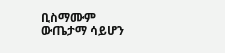ቢስማሙም ውጤታማ ሳይሆን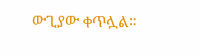ውጊያው ቀጥሏል።